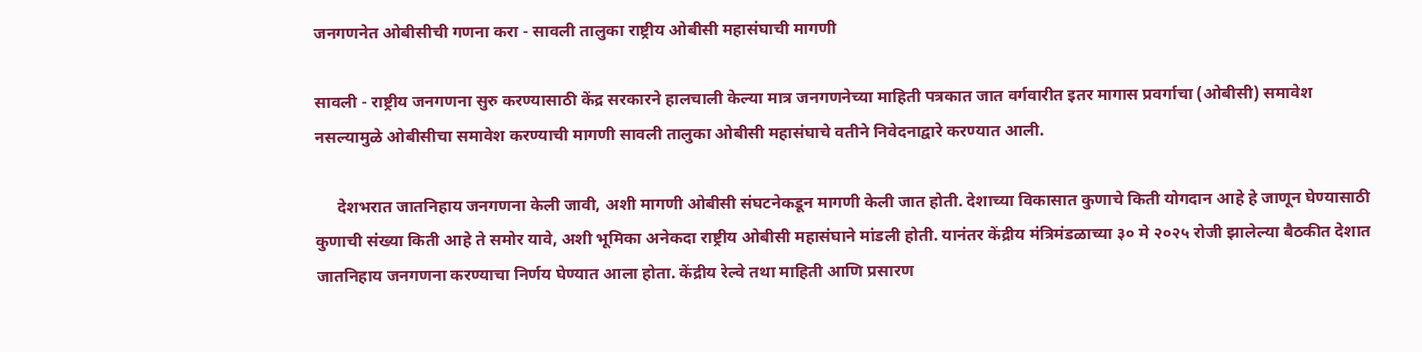जनगणनेत ओबीसीची गणना करा - सावली तालुका राष्ट्रीय ओबीसी महासंघाची मागणी

सावली - राष्ट्रीय जनगणना सुरु करण्यासाठी केंद्र सरकारने हालचाली केल्या मात्र जनगणनेच्या माहिती पत्रकात जात वर्गवारीत इतर मागास प्रवर्गाचा (ओबीसी) समावेश नसल्यामुळे ओबीसीचा समावेश करण्याची मागणी सावली तालुका ओबीसी महासंघाचे वतीने निवेदनाद्वारे करण्यात आली.

     देशभरात जातनिहाय जनगणना केली जावी, अशी मागणी ओबीसी संघटनेकडून मागणी केली जात होती. देशाच्या विकासात कुणाचे किती योगदान आहे हे जाणून घेण्यासाठी कुणाची संख्या किती आहे ते समोर यावे, अशी भूमिका अनेकदा राष्ट्रीय ओबीसी महासंघाने मांडली होती. यानंतर केंद्रीय मंत्रिमंडळाच्या ३० मे २०२५ रोजी झालेल्या बैठकीत देशात जातनिहाय जनगणना करण्याचा निर्णय घेण्यात आला होता. केंद्रीय रेल्वे तथा माहिती आणि प्रसारण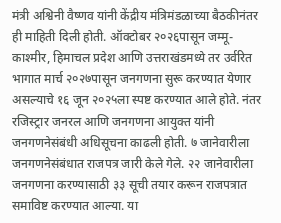मंत्री अश्विनी वैष्णव यांनी केंद्रीय मंत्रिमंडळाच्या बैठकीनंतर ही माहिती दिली होती. ऑक्टोबर २०२६पासून जम्मू-काश्मीर, हिमाचल प्रदेश आणि उत्तराखंडमध्ये तर उर्वरित भागात मार्च २०२७पासून जनगणना सुरू करण्यात येणार असल्याचे १६ जून २०२५ला स्पष्ट करण्यात आले होते. नंतर रजिस्ट्रार जनरल आणि जनगणना आयुक्त यांनी जनगणनेसंबंधी अधिसूचना काढली होती. ७ जानेवारीला जनगणनेसंबंधात राजपत्र जारी केले गेले. २२ जानेवारीला जनगणना करण्यासाठी ३३ सूची तयार करून राजपत्रात समाविष्ट करण्यात आल्या. या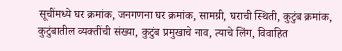सूचींमध्ये घर क्रमांक, जनगणना घर क्रमांक, सामग्री, घराची स्थिती, कुटुंब क्रमांक, कुटुंबातील व्यक्तींची संख्या, कुटुंब प्रमुखाचे नाव, त्याचे लिंग, विवाहित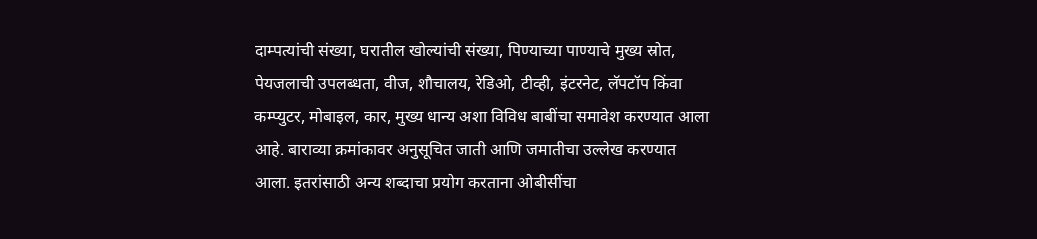दाम्पत्यांची संख्या, घरातील खोल्यांची संख्या, पिण्याच्या पाण्याचे मुख्य स्रोत, पेयजलाची उपलब्धता, वीज, शौचालय, रेडिओ, टीव्ही, इंटरनेट, लॅपटॉप किंवा कम्प्युटर, मोबाइल, कार, मुख्य धान्य अशा विविध बाबींचा समावेश करण्यात आला आहे. बाराव्या क्रमांकावर अनुसूचित जाती आणि जमातीचा उल्लेख करण्यात आला. इतरांसाठी अन्य शब्दाचा प्रयोग करताना ओबीसींचा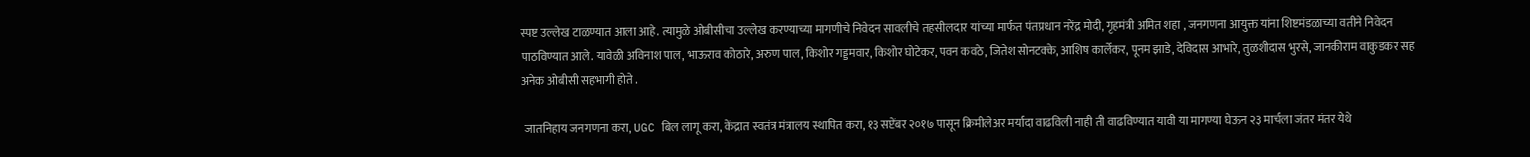स्पष्ट उल्लेख टाळण्यात आला आहे. त्यामुळे ओबीसीचा उल्लेख करण्याच्या मागणीचे निवेदन सावलीचे तहसीलदार यांच्या मार्फत पंतप्रधान नरेंद्र मोदी, गृहमंत्री अमित शहा , जनगणना आयुक्त यांना शिष्टमंडळाच्या वतीने निवेदन पाठविण्यात आले. यावेळी अविनाश पाल, भाऊराव कोठारे, अरुण पाल, किशोर गड्डमवार, किशोर घोटेकर, पवन कवठे, जितेश सोनटक्के, आशिष कार्लेकर, पूनम झाडे, देविदास आभारे, तुळशीदास भुरसे, जानकीराम वाकुडकर सह अनेक ओबीसी सहभागी होते .

 जातनिहाय जनगणना करा, UGC बिल लागू करा, केंद्रात स्वतंत्र मंत्रालय स्थापित करा, १३ सप्टेंबर २०१७ पासून क्रिमीलेअर मर्यादा वाढविली नाही ती वाढविण्यात यावी या मागण्या घेऊन २३ मार्चला जंतर मंतर येथे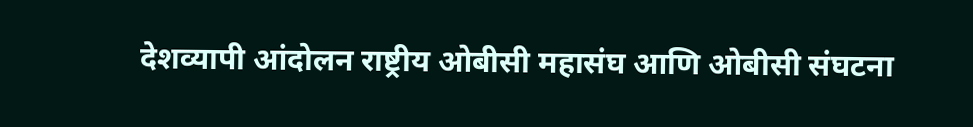देशव्यापी आंदोलन राष्ट्रीय ओबीसी महासंघ आणि ओबीसी संघटना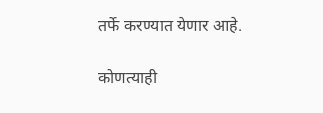तर्फे करण्यात येणार आहे.

कोणत्याही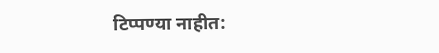टिप्पण्‍या नाहीत: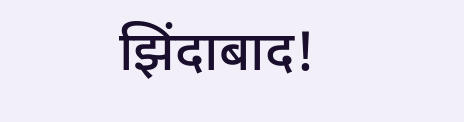झिंदाबाद!